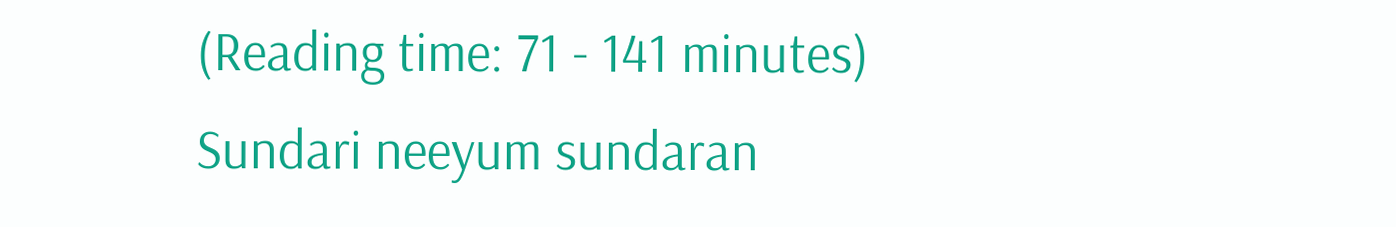(Reading time: 71 - 141 minutes)
Sundari neeyum sundaran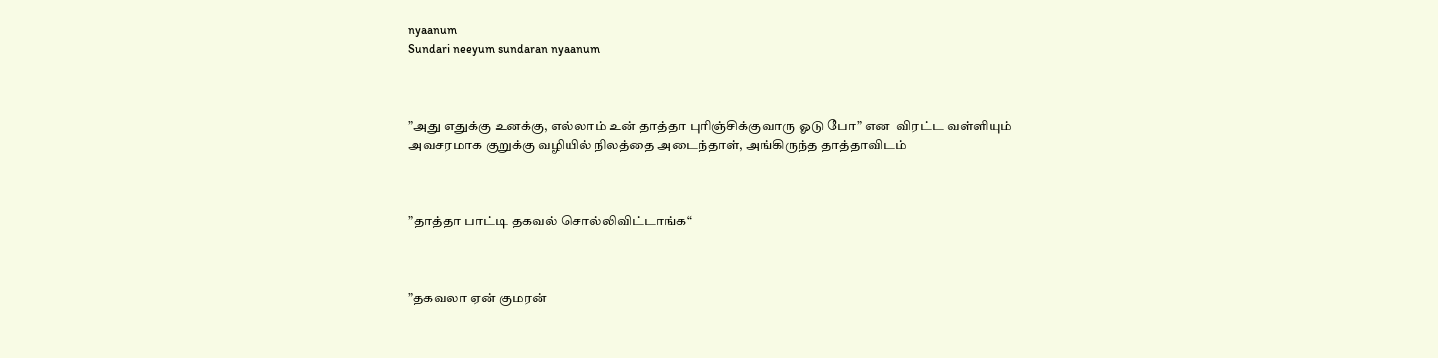nyaanum
Sundari neeyum sundaran nyaanum



”அது எதுக்கு உனக்கு, எல்லாம் உன் தாத்தா புரிஞ்சிக்குவாரு ஓடு போ” என  விரட்ட வள்ளியும் அவசரமாக குறுக்கு வழியில் நிலத்தை அடைந்தாள், அங்கிருந்த தாத்தாவிடம்



”தாத்தா பாட்டி தகவல் சொல்லிவிட்டாங்க“



”தகவலா ஏன் குமரன்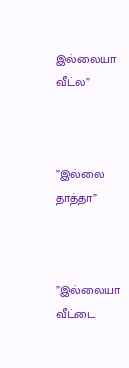இல்லையா வீட்ல”



”இல்லை தாத்தா”



”இல்லையா வீட்டை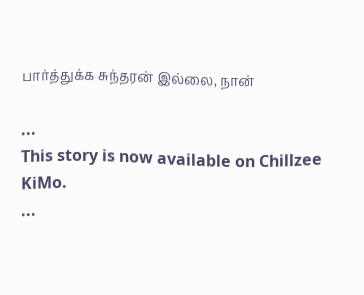பார்த்துக்க சுந்தரன் இல்லை, நான்

...
This story is now available on Chillzee KiMo.
...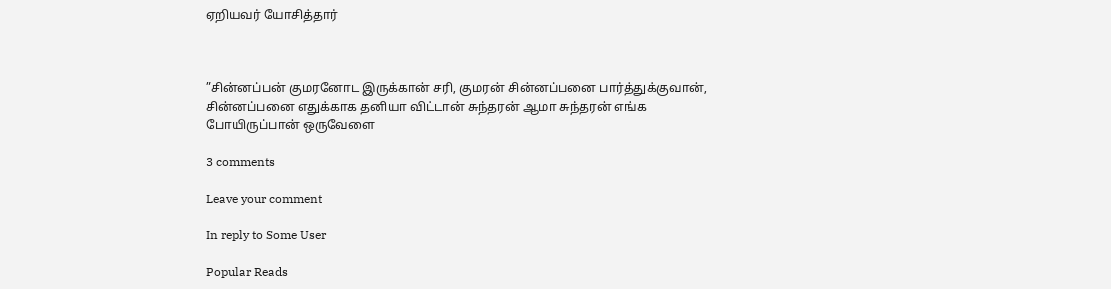ஏறியவர் யோசித்தார்



”சின்னப்பன் குமரனோட இருக்கான் சரி, குமரன் சின்னப்பனை பார்த்துக்குவான், சின்னப்பனை எதுக்காக தனியா விட்டான் சுந்தரன் ஆமா சுந்தரன் எங்க போயிருப்பான் ஒருவேளை

3 comments

Leave your comment

In reply to Some User

Popular Reads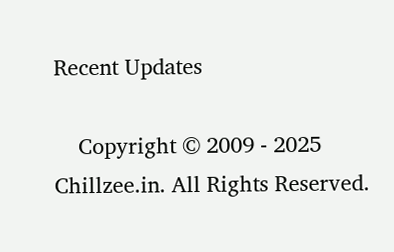Recent Updates

    Copyright © 2009 - 2025 Chillzee.in. All Rights Reserved.